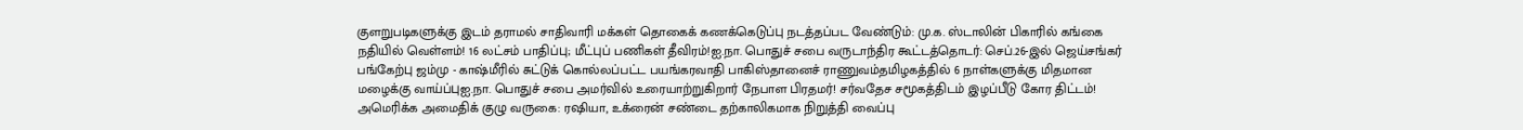குளறுபடிகளுக்கு இடம் தராமல் சாதிவாரி மக்கள் தொகைக் கணக்கெடுப்பு நடத்தப்பட வேண்டும்: மு.க. ஸ்டாலின் பிகாரில் கங்கை நதியில் வெள்ளம்! 16 லட்சம் பாதிப்பு; மீட்புப் பணிகள் தீவிரம்!ஐ.நா. பொதுச் சபை வருடாந்திர கூட்டத்தொடர்: செப்.26-இல் ஜெய்சங்கர் பங்கேற்பு ஜம்மு - காஷ்மீரில் சுட்டுக் கொல்லப்பட்ட பயங்கரவாதி பாகிஸ்தானைச் ராணுவம்தமிழகத்தில் 6 நாள்களுக்கு மிதமான மழைக்கு வாய்ப்புஐ.நா. பொதுச் சபை அமர்வில் உரையாற்றுகிறார் நேபாள பிரதமர்! சர்வதேச சமூகத்திடம் இழப்பீடு கோர திட்டம்! அமெரிக்க அமைதிக் குழு வருகை: ரஷியா, உக்ரைன் சண்டை தற்காலிகமாக நிறுத்தி வைப்பு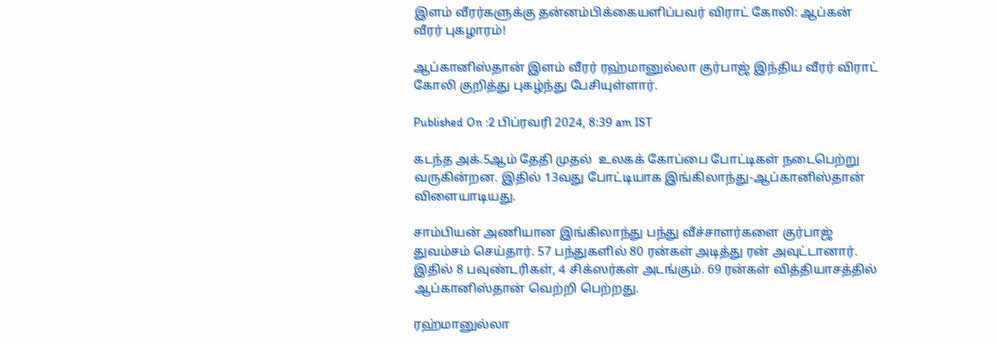இளம் வீரர்களுக்கு தன்னம்பிக்கையளிப்பவர் விராட் கோலி: ஆப்கன் வீரர் புகழாரம்!

ஆப்கானிஸ்தான் இளம் வீரர் ரஹ்மானுல்லா குர்பாஜ் இந்திய வீரர் விராட் கோலி குறித்து புகழ்ந்து பேசியுள்ளார்.

Published On :2 பிப்ரவரி 2024, 8:39 am IST

கடந்த அக்.5ஆம் தேதி முதல்  உலகக் கோப்பை போட்டிகள் நடைபெற்று வருகின்றன. இதில் 13வது போட்டியாக இங்கிலாந்து-ஆப்கானிஸ்தான் விளையாடியது.

சாம்பியன் அணியான இங்கிலாந்து பந்து வீச்சாளர்களை குர்பாஜ் துவம்சம் செய்தார். 57 பந்துகளில் 80 ரன்கள் அடித்து ரன் அவுட்டானார். இதில் 8 பவுண்டரிகள், 4 சிக்ஸர்கள் அடங்கும். 69 ரன்கள் வித்தியாசத்தில் ஆப்கானிஸ்தான் வெற்றி பெற்றது.

ரஹ்மானுல்லா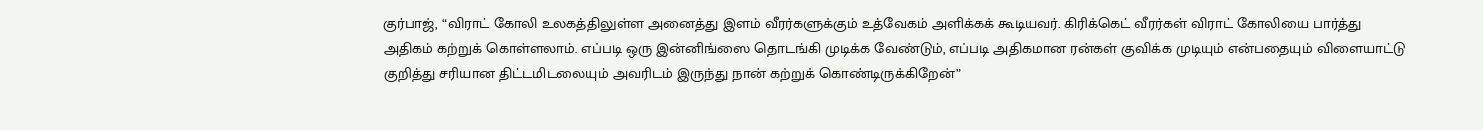குர்பாஜ், “விராட் கோலி உலகத்திலுள்ள அனைத்து இளம் வீரர்களுக்கும் உத்வேகம் அளிக்கக் கூடியவர். கிரிக்கெட் வீரர்கள் விராட் கோலியை பார்த்து அதிகம் கற்றுக் கொள்ளலாம். எப்படி ஒரு இன்னிங்ஸை தொடங்கி முடிக்க வேண்டும், எப்படி அதிகமான ரன்கள் குவிக்க முடியும் என்பதையும் விளையாட்டு குறித்து சரியான திட்டமிடலையும் அவரிடம் இருந்து நான் கற்றுக் கொண்டிருக்கிறேன்”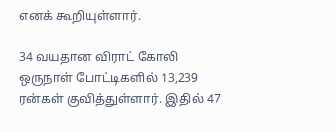எனக் கூறியுள்ளார்.

34 வயதான விராட் கோலி ஒருநாள் போட்டிகளில் 13,239 ரன்கள் குவித்துள்ளார். இதில் 47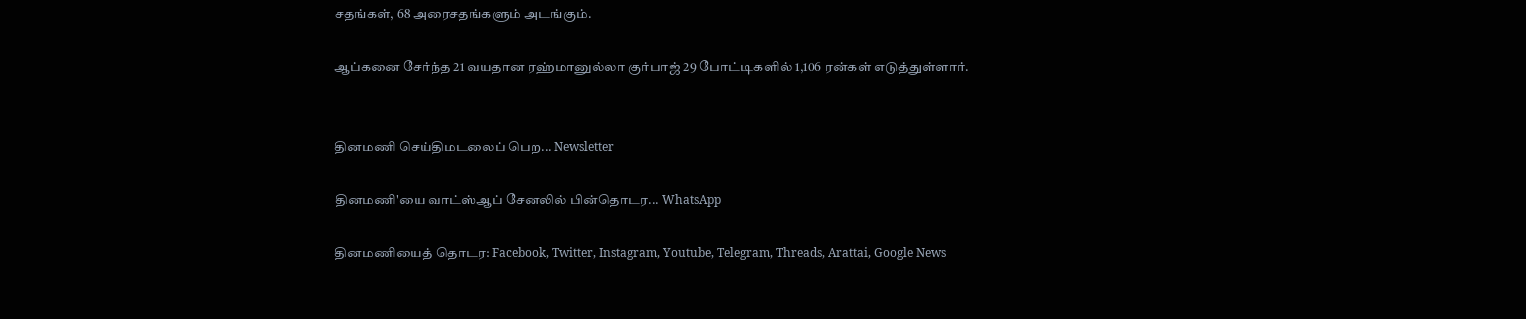சதங்கள், 68 அரைசதங்களும் அடங்கும்.

ஆப்கனை சேர்ந்த 21 வயதான ரஹ்மானுல்லா குர்பாஜ் 29 போட்டிகளில் 1,106 ரன்கள் எடுத்துள்ளார்.


தினமணி செய்திமடலைப் பெற... Newsletter

தினமணி'யை வாட்ஸ்ஆப் சேனலில் பின்தொடர... WhatsApp

தினமணியைத் தொடர: Facebook, Twitter, Instagram, Youtube, Telegram, Threads, Arattai, Google News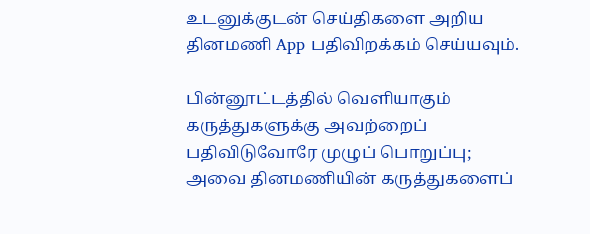உடனுக்குடன் செய்திகளை அறிய தினமணி App பதிவிறக்கம் செய்யவும்.

பின்னூட்டத்தில் வெளியாகும் கருத்துகளுக்கு அவற்றைப் பதிவிடுவோரே முழுப் பொறுப்பு; அவை தினமணியின் கருத்துகளைப்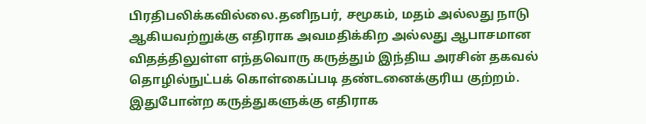பிரதிபலிக்கவில்லை.தனிநபர், சமூகம், மதம் அல்லது நாடு ஆகியவற்றுக்கு எதிராக அவமதிக்கிற அல்லது ஆபாசமான விதத்திலுள்ள எந்தவொரு கருத்தும் இந்திய அரசின் தகவல் தொழில்நுட்பக் கொள்கைப்படி தண்டனைக்குரிய குற்றம். இதுபோன்ற கருத்துகளுக்கு எதிராக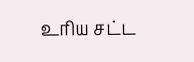உரிய சட்ட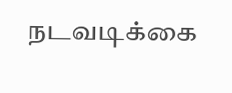நடவடிக்கை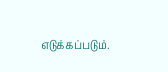எடுக்கப்படும்.